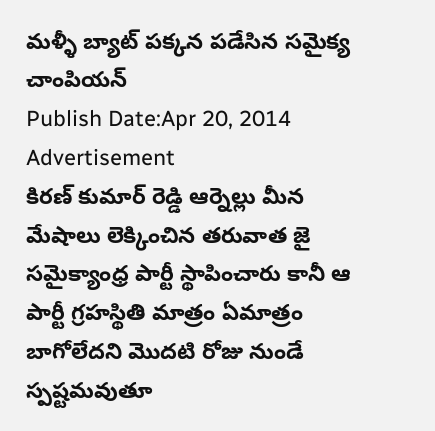మళ్ళీ బ్యాట్ పక్కన పడేసిన సమైక్య చాంపియన్
Publish Date:Apr 20, 2014
Advertisement
కిరణ్ కుమార్ రెడ్డి ఆర్నెల్లు మీన మేషాలు లెక్కించిన తరువాత జై సమైక్యాంధ్ర పార్టీ స్థాపించారు కానీ ఆ పార్టీ గ్రహస్థితి మాత్రం ఏమాత్రం బాగోలేదని మొదటి రోజు నుండే స్పష్టమవుతూ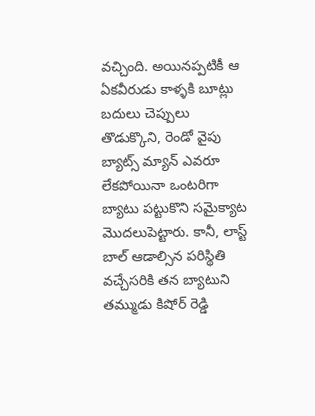వచ్చింది. అయినప్పటికీ ఆ ఏకవీరుడు కాళ్ళకి బూట్లు బదులు చెప్పులు తొడుక్కొని, రెండో వైపు బ్యాట్స్ మ్యాన్ ఎవరూ లేకపోయినా ఒంటరిగా బ్యాటు పట్టుకొని సమైక్యాట మొదలుపెట్టారు. కానీ, లాస్ట్ బాల్ ఆడాల్సిన పరిస్థితి వచ్చేసరికి తన బ్యాటుని తమ్ముడు కిషోర్ రెడ్డి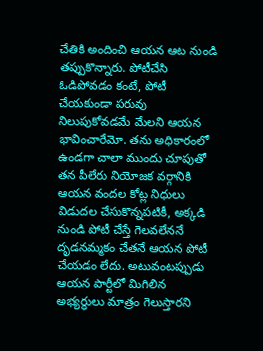చేతికి అందించి ఆయన ఆట నుండి తప్పుకొన్నారు. పోటీచేసి ఓడిపోవడం కంటే, పోటీ చేయకుండా పరువు నిలుపుకోవడమే మేలని ఆయన భావించారేమో. తను అధికారంలో ఉండగా చాలా ముందు చూపుతో తన పీలేరు నియోజక వర్గానికి ఆయన వందల కోట్ల నిధులు విడుదల చేసుకొన్నపటికీ, అక్కడి నుండి పోటీ చేస్తే గెలవలేననే దృడనమ్మకం చేతనే ఆయన పోటీ చేయడం లేదు. అటువంటప్పుడు ఆయన పార్టీలో మిగిలిన అభ్యర్ధులు మాత్రం గెలుస్తారని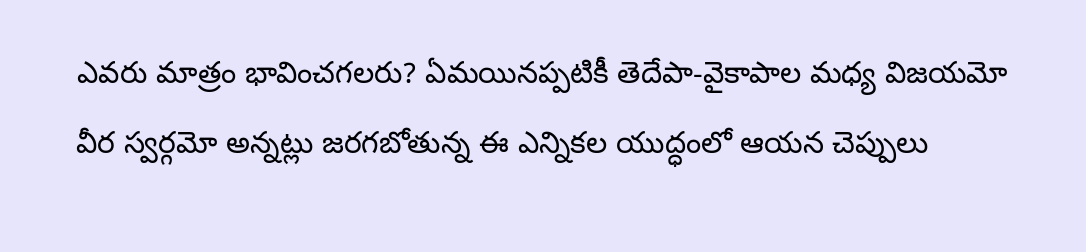ఎవరు మాత్రం భావించగలరు? ఏమయినప్పటికీ తెదేపా-వైకాపాల మధ్య విజయమో వీర స్వర్గమో అన్నట్లు జరగబోతున్న ఈ ఎన్నికల యుద్ధంలో ఆయన చెప్పులు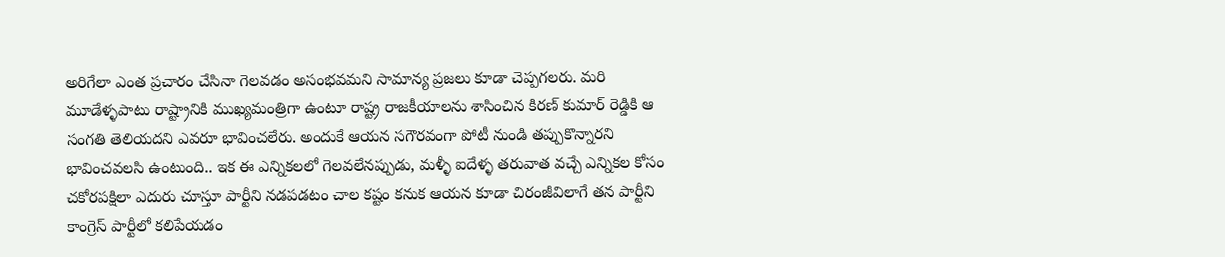అరిగేలా ఎంత ప్రచారం చేసినా గెలవడం అసంభవమని సామాన్య ప్రజలు కూడా చెప్పగలరు. మరి మూడేళ్ళపాటు రాష్ట్రానికి ముఖ్యమంత్రిగా ఉంటూ రాష్ట్ర రాజకీయాలను శాసించిన కిరణ్ కుమార్ రెడ్డికి ఆ సంగతి తెలియదని ఎవరూ భావించలేరు. అందుకే ఆయన సగౌరవంగా పోటీ నుండి తప్పుకొన్నారని భావించవలసి ఉంటుంది.. ఇక ఈ ఎన్నికలలో గెలవలేనప్పుడు, మళ్ళీ ఐదేళ్ళ తరువాత వచ్చే ఎన్నికల కోసం చకోరపక్షిలా ఎదురు చూస్తూ పార్టీని నడపడటం చాల కష్టం కనుక ఆయన కూడా చిరంజీవిలాగే తన పార్టీని కాంగ్రెస్ పార్టీలో కలిపేయడం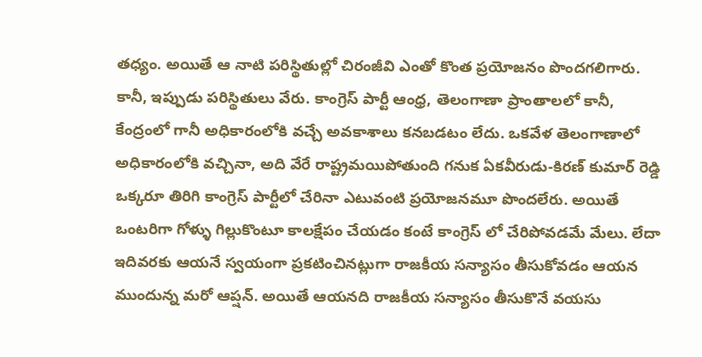తధ్యం. అయితే ఆ నాటి పరిస్థితుల్లో చిరంజీవి ఎంతో కొంత ప్రయోజనం పొందగలిగారు. కానీ, ఇప్పుడు పరిస్థితులు వేరు. కాంగ్రెస్ పార్టీ ఆంధ్ర, తెలంగాణా ప్రాంతాలలో కానీ, కేంద్రంలో గానీ అధికారంలోకి వచ్చే అవకాశాలు కనబడటం లేదు. ఒకవేళ తెలంగాణాలో అధికారంలోకి వచ్చినా, అది వేరే రాష్ట్రమయిపోతుంది గనుక ఏకవీరుడు-కిరణ్ కుమార్ రెడ్డి ఒక్కరూ తిరిగి కాంగ్రెస్ పార్టీలో చేరినా ఎటువంటి ప్రయోజనమూ పొందలేరు. అయితే ఒంటరిగా గోళ్ళు గిల్లుకొంటూ కాలక్షేపం చేయడం కంటే కాంగ్రెస్ లో చేరిపోవడమే మేలు. లేదా ఇదివరకు ఆయనే స్వయంగా ప్రకటించినట్లుగా రాజకీయ సన్యాసం తీసుకోవడం ఆయన ముందున్న మరో ఆప్షన్. అయితే ఆయనది రాజకీయ సన్యాసం తీసుకొనే వయసు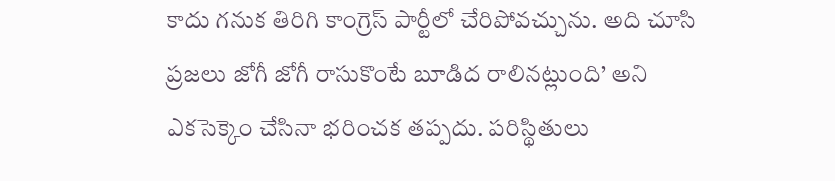కాదు గనుక తిరిగి కాంగ్రెస్ పార్టీలో చేరిపోవచ్చును. అది చూసి ప్రజలు జోగీ జోగీ రాసుకొంటే బూడిద రాలినట్లుంది’ అని ఎకసెక్కెం చేసినా భరించక తప్పదు. పరిస్థితులు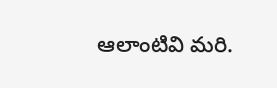ఆలాంటివి మరి.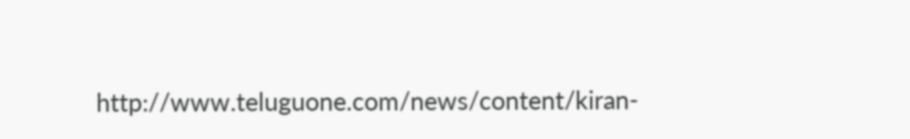http://www.teluguone.com/news/content/kiran-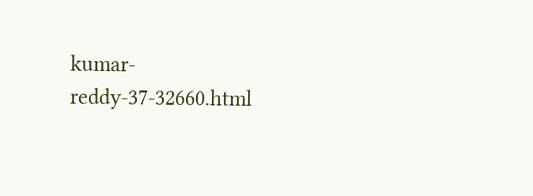kumar-reddy-37-32660.html